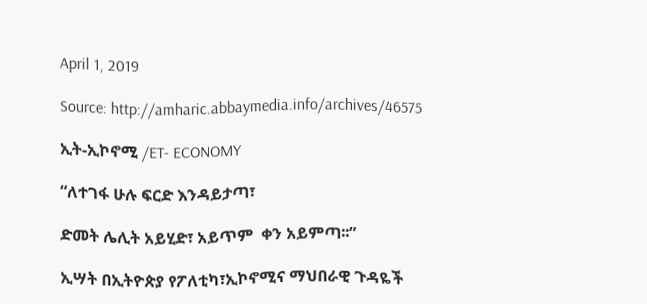April 1, 2019

Source: http://amharic.abbaymedia.info/archives/46575

ኢት-ኢኮኖሚ /ET- ECONOMY

“ለተገፋ ሁሉ ፍርድ እንዳይታጣ፣

ድመት ሌሊት አይሂድ፣ አይጥም  ቀን አይምጣ፡፡”

ኢሣት በኢትዮጵያ የፖለቲካ፣ኢኮኖሚና ማህበራዊ ጉዳዬች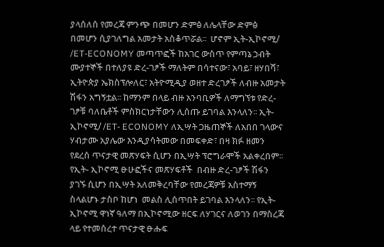ያላሰለሰ የመረጃ ምንጭ በመሆን ድምፅ ለሌላቸው ድምፅ በመሆን ሲያገለግል አመታት አስቆጥሯል፡፡  ሆኖም ኢት-ኢኮኖሚ/ /ET-ECONOMY መጣጥፎች ከአገር ውስጥ የምጣኔ ኃብት ሙያተኞች በተለያዩ ድረ-ገፆች ማለትም በሳተናው፣ አባይ፣ ዘሃበሻ፣ ኢትዮጵያ ኤክስፕሎለር፣ አትዮሚዲያ ወዘተ ድረገፆች ለብዙ አመታት ሽፋን አግኝቷል፡፡ ከማንም በላይ ብዙ አንባቢዎች ለማግኘቱ የድረ- ገፆቹ ባለቤቶች ምስክርነታቸውን ሊሰጡ ይገባል እንላለን፡፡ ኢት-ኢኮኖሚ/ /ET- ECONOMY ለኢሣት ጋዜጠኞች ለአበበ ገላውና ሃብታሙ አያሌው እንዲያሳትመው በመፍቀድ፣ በዛ ክፉ ዘመን የደረሰ ጥናታዊ መጽሃፍት ሲሆን በኢሣት ፕሮግራሞች አልቀረበም፡፡ የኢት- ኢኮኖሚ ፁሁፎችና መጽሃፍቶች  በብዙ ድረ-ገፆች ሽፋን ያገኙ ሲሆን በኢሣት አለመቅረባቸው የመረጃዎቹ አስተማኝ ስላልሆኑ ታስቦ ከሆነ  መልስ ሊሰጥበት ይገባል እንላለን፡፡ የኢት-ኢኮኖሚ ዋነኛ ዓለማ በኢኮኖሚው ዘርፍ ለሃገርና ለወገን በማስረጃ ላይ የተመሰረተ ጥናታዊ ፁሑፍ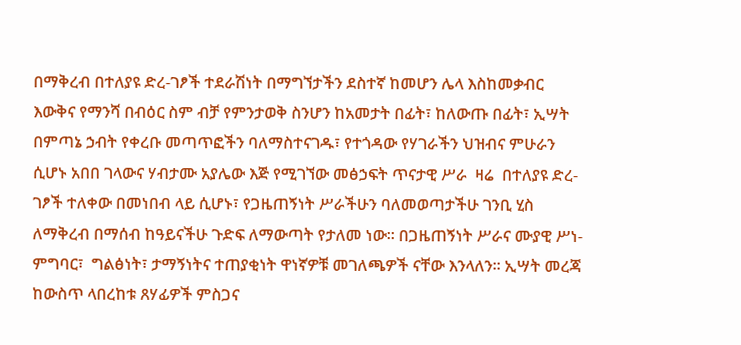በማቅረብ በተለያዩ ድረ-ገፆች ተደራሽነት በማግኘታችን ደስተኛ ከመሆን ሌላ እስከመቃብር እውቅና የማንሻ በብዕር ስም ብቻ የምንታወቅ ስንሆን ከአመታት በፊት፣ ከለውጡ በፊት፣ ኢሣት በምጣኔ ኃብት የቀረቡ መጣጥፎችን ባለማስተናገዱ፣ የተጎዳው የሃገራችን ህዝብና ምሁራን ሲሆኑ አበበ ገላውና ሃብታሙ አያሌው እጅ የሚገኘው መፅኃፍት ጥናታዊ ሥራ  ዛሬ  በተለያዩ ድረ-ገፆች ተለቀው በመነበብ ላይ ሲሆኑ፣ የጋዜጠኝነት ሥራችሁን ባለመወጣታችሁ ገንቢ ሂስ ለማቅረብ በማሰብ ከዓይናችሁ ጉድፍ ለማውጣት የታለመ ነው፡፡ በጋዜጠኝነት ሥራና ሙያዊ ሥነ-ምግባር፣  ግልፅነት፣ ታማኝነትና ተጠያቂነት ዋነኛዎቹ መገለጫዎች ናቸው እንላለን፡፡ ኢሣት መረጃ ከውስጥ ላበረከቱ ጸሃፊዎች ምስጋና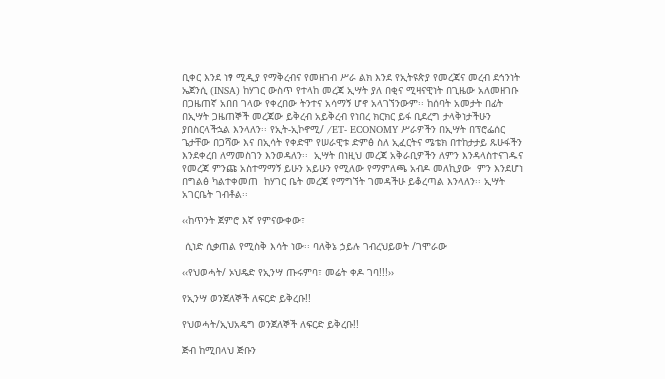ቢቀር እንደ ነፃ ሚዲያ የማቅረብና የመዘገብ ሥራ ልክ እንደ የኢትዩጵያ የመረጃና መረብ ደኅንነት ኤጀንሲ (INSA) ከሃገር ውስጥ የተላከ መረጃ ኢሣት ያለ በቂና ሚዛናዊነት በጊዜው አለመዘገቡ በጋዜጠኛ አበበ ገላው የቀረበው ትንተና አሳማኝ ሆኖ አላገኘንውም፡፡ ከሰባት አመታት በፊት በኢሣት ጋዜጠኞች መረጃው ይቅረብ አይቅረብ የነበረ ክርክር ይፋ ቢደረግ ታላቅነታችሁን ያበስርላችኋል እንላለን፡፡ የኢት-ኢኮኖሚ/ /ET- ECONOMY ሥራዎችን በኢሣት በፕሮፌሰር ጌታቸው በጋሻው እና በኢሳት የቀድሞ የሠራዊቱ ድምፅ ስለ ኢፈርትና ሜቴክ በተከታታይ ጹሁፋችን እንደቀረበ ለማመስገን እንወዳለን፡፡  ኢሣት በነዚህ መረጃ አቅራቢዎችን ለምን እንዳላስተናገዱና የመረጃ ምንጩ አስተማማኝ ይሁን አይሁን የሚለው የማምለጫ አብዶ መለኪያው  ምን እንደሆነ በግልፅ ካልተቀመጠ  ከሃገር ቤት መረጃ የማግኘት ገመዳችሁ ይቆረጣል እንላለን፡፡ ኢሣት አገርቤት ገብቶል፡፡

‹‹ከጥንት ጀምሮ እኛ የምናውቀው፣

 ሲነድ ሲቃጠል የሚስቅ እሳት ነው፡፡ ባለቅኔ ኃይሉ ገብረህይወት /ገሞራው

‹‹የህወሓት/ ኦህዴድ የኢንሣ ጡሩምባ፣ መሬት ቀዶ ገባ!!!››

የኢንሣ ወንጀለኞች ለፍርድ ይቅረቡ!!

የህወሓት/ኢህአዴግ ወንጀለኞች ለፍርድ ይቅረቡ!!

ጅብ ከሚበላህ ጅቡን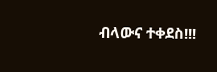ብላውና ተቀደስ!!!